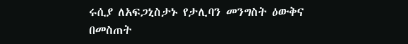ሩሲያ ለአፍጋኒስታኑ የታሊባን መንግስት ዕውቅና በመስጠት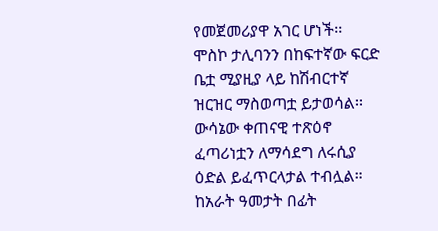የመጀመሪያዋ አገር ሆነች፡፡
ሞስኮ ታሊባንን በከፍተኛው ፍርድ ቤቷ ሚያዚያ ላይ ከሽብርተኛ ዝርዝር ማስወጣቷ ይታወሳል፡፡
ውሳኔው ቀጠናዊ ተጽዕኖ ፈጣሪነቷን ለማሳደግ ለሩሲያ ዕድል ይፈጥርላታል ተብሏል።
ከአራት ዓመታት በፊት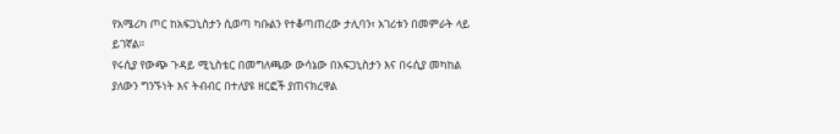የአሜሪካ ጦር ከአፍጋኒስታን ሲወጣ ካቡልን የተቆጣጠረው ታሊባን፣ አገሪቱን በመምራት ላይ ይገኛል።
የሩሲያ የውጭ ጉዳይ ሚኒስቴር በመግለጫው ውሳኔው በአፍጋኒስታን እና በሩሲያ መካከል ያለውን ግንኙነት እና ትብብር በተለያዩ ዘርፎች ያጠናክረዋል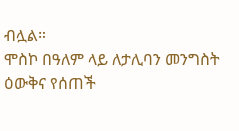ብሏል።
ሞስኮ በዓለም ላይ ለታሊባን መንግስት ዕውቅና የሰጠች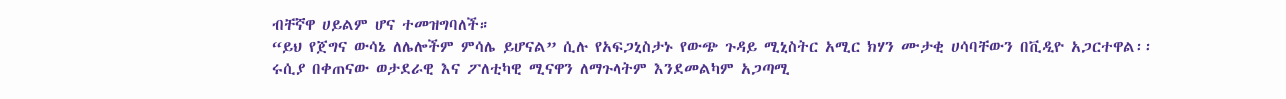ብቸኛዋ ሀይልም ሆና ተመዝግባለች።
“ይህ የጀግና ውሳኔ ለሌሎችም ምሳሌ ይሆናል” ሲሉ የአፍጋኒስታኑ የውጭ ጉዳይ ሚኒስትር አሚር ክሃን ሙታቂ ሀሳባቸውን በቪዲዮ አጋርተዋል፡፡
ሩሲያ በቀጠናው ወታደራዊ እና ፖለቲካዊ ሚናዋን ለማጉላትም እንደመልካም አጋጣሚ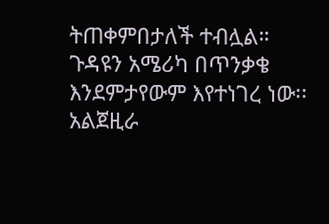ትጠቀምበታለች ተብሏል።
ጉዳዩን አሜሪካ በጥንቃቄ እንደምታየውም እየተነገረ ነው፡፡
አልጀዚራ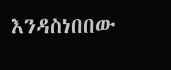እንዳስነበበው